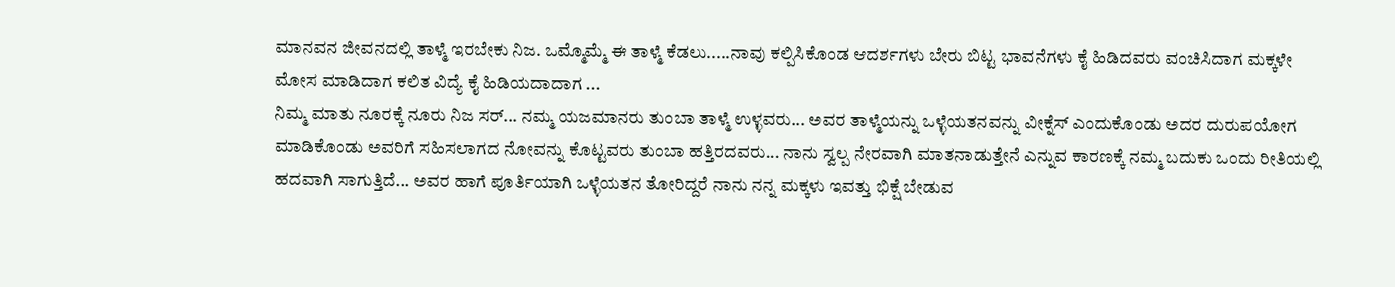ಮಾನವನ ಜೀವನದಲ್ಲಿ ತಾಳ್ಮೆ ಇರಬೇಕು ನಿಜ. ಒಮ್ಮೊಮ್ಮೆ ಈ ತಾಳ್ಮೆ ಕೆಡಲು.....ನಾವು ಕಲ್ಪಿಸಿಕೊಂಡ ಆದರ್ಶಗಳು ಬೇರು ಬಿಟ್ಟ ಭಾವನೆಗಳು ಕೈ ಹಿಡಿದವರು ವಂಚಿಸಿದಾಗ ಮಕ್ಕಳೇ ಮೋಸ ಮಾಡಿದಾಗ ಕಲಿತ ವಿದ್ಯೆ ಕೈ ಹಿಡಿಯದಾದಾಗ ...
ನಿಮ್ಮ ಮಾತು ನೂರಕ್ಕೆ ನೂರು ನಿಜ ಸರ್... ನಮ್ಮ ಯಜಮಾನರು ತುಂಬಾ ತಾಳ್ಮೆ ಉಳ್ಳವರು... ಅವರ ತಾಳ್ಮೆಯನ್ನು ಒಳ್ಳೆಯತನವನ್ನು ವೀಕ್ನೆಸ್ ಎಂದುಕೊಂಡು ಅದರ ದುರುಪಯೋಗ ಮಾಡಿಕೊಂಡು ಅವರಿಗೆ ಸಹಿಸಲಾಗದ ನೋವನ್ನು ಕೊಟ್ಟವರು ತುಂಬಾ ಹತ್ತಿರದವರು... ನಾನು ಸ್ವಲ್ಪ ನೇರವಾಗಿ ಮಾತನಾಡುತ್ತೇನೆ ಎನ್ನುವ ಕಾರಣಕ್ಕೆ ನಮ್ಮ ಬದುಕು ಒಂದು ರೀತಿಯಲ್ಲಿ ಹದವಾಗಿ ಸಾಗುತ್ತಿದೆ... ಅವರ ಹಾಗೆ ಪೂರ್ತಿಯಾಗಿ ಒಳ್ಳೆಯತನ ತೋರಿದ್ದರೆ ನಾನು ನನ್ನ ಮಕ್ಕಳು ಇವತ್ತು ಭಿಕ್ಷೆ ಬೇಡುವ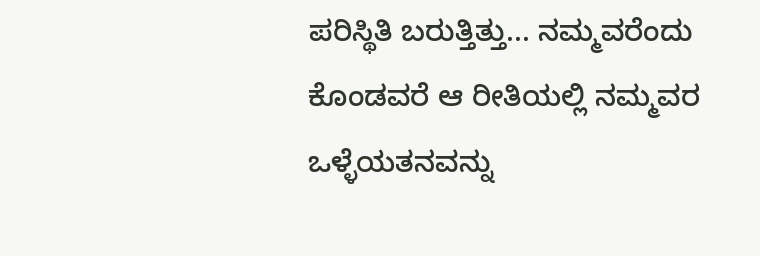ಪರಿಸ್ಥಿತಿ ಬರುತ್ತಿತ್ತು... ನಮ್ಮವರೆಂದು ಕೊಂಡವರೆ ಆ ರೀತಿಯಲ್ಲಿ ನಮ್ಮವರ ಒಳ್ಳೆಯತನವನ್ನು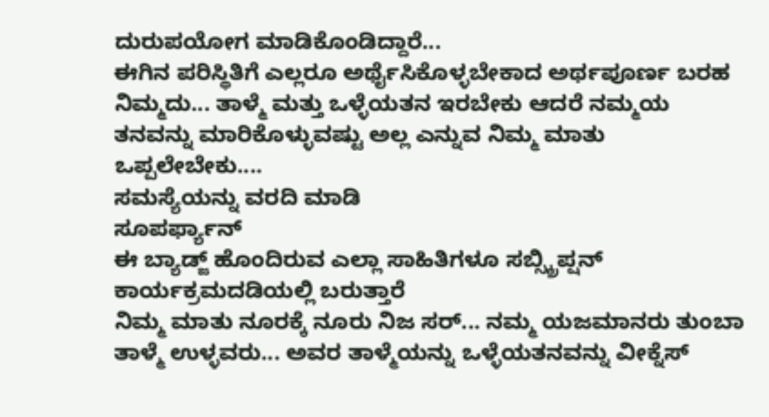ದುರುಪಯೋಗ ಮಾಡಿಕೊಂಡಿದ್ದಾರೆ...
ಈಗಿನ ಪರಿಸ್ಥಿತಿಗೆ ಎಲ್ಲರೂ ಅರ್ಥೈಸಿಕೊಳ್ಳಬೇಕಾದ ಅರ್ಥಪೂರ್ಣ ಬರಹ ನಿಮ್ಮದು... ತಾಳ್ಮೆ ಮತ್ತು ಒಳ್ಳೆಯತನ ಇರಬೇಕು ಆದರೆ ನಮ್ಮಯ ತನವನ್ನು ಮಾರಿಕೊಳ್ಳುವಷ್ಟು ಅಲ್ಲ ಎನ್ನುವ ನಿಮ್ಮ ಮಾತು ಒಪ್ಪಲೇಬೇಕು....
ಸಮಸ್ಯೆಯನ್ನು ವರದಿ ಮಾಡಿ
ಸೂಪರ್ಫ್ಯಾನ್
ಈ ಬ್ಯಾಡ್ಜ್ ಹೊಂದಿರುವ ಎಲ್ಲಾ ಸಾಹಿತಿಗಳೂ ಸಬ್ಸ್ಕ್ರಿಪ್ಷನ್ ಕಾರ್ಯಕ್ರಮದಡಿಯಲ್ಲಿ ಬರುತ್ತಾರೆ
ನಿಮ್ಮ ಮಾತು ನೂರಕ್ಕೆ ನೂರು ನಿಜ ಸರ್... ನಮ್ಮ ಯಜಮಾನರು ತುಂಬಾ ತಾಳ್ಮೆ ಉಳ್ಳವರು... ಅವರ ತಾಳ್ಮೆಯನ್ನು ಒಳ್ಳೆಯತನವನ್ನು ವೀಕ್ನೆಸ್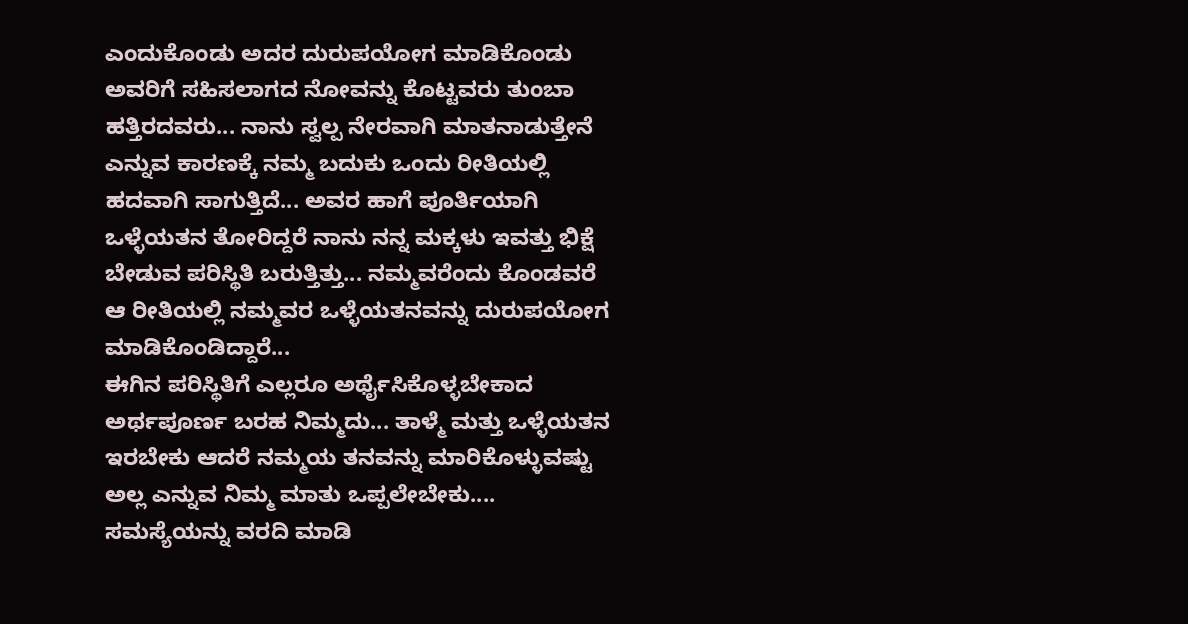ಎಂದುಕೊಂಡು ಅದರ ದುರುಪಯೋಗ ಮಾಡಿಕೊಂಡು ಅವರಿಗೆ ಸಹಿಸಲಾಗದ ನೋವನ್ನು ಕೊಟ್ಟವರು ತುಂಬಾ ಹತ್ತಿರದವರು... ನಾನು ಸ್ವಲ್ಪ ನೇರವಾಗಿ ಮಾತನಾಡುತ್ತೇನೆ ಎನ್ನುವ ಕಾರಣಕ್ಕೆ ನಮ್ಮ ಬದುಕು ಒಂದು ರೀತಿಯಲ್ಲಿ ಹದವಾಗಿ ಸಾಗುತ್ತಿದೆ... ಅವರ ಹಾಗೆ ಪೂರ್ತಿಯಾಗಿ ಒಳ್ಳೆಯತನ ತೋರಿದ್ದರೆ ನಾನು ನನ್ನ ಮಕ್ಕಳು ಇವತ್ತು ಭಿಕ್ಷೆ ಬೇಡುವ ಪರಿಸ್ಥಿತಿ ಬರುತ್ತಿತ್ತು... ನಮ್ಮವರೆಂದು ಕೊಂಡವರೆ ಆ ರೀತಿಯಲ್ಲಿ ನಮ್ಮವರ ಒಳ್ಳೆಯತನವನ್ನು ದುರುಪಯೋಗ ಮಾಡಿಕೊಂಡಿದ್ದಾರೆ...
ಈಗಿನ ಪರಿಸ್ಥಿತಿಗೆ ಎಲ್ಲರೂ ಅರ್ಥೈಸಿಕೊಳ್ಳಬೇಕಾದ ಅರ್ಥಪೂರ್ಣ ಬರಹ ನಿಮ್ಮದು... ತಾಳ್ಮೆ ಮತ್ತು ಒಳ್ಳೆಯತನ ಇರಬೇಕು ಆದರೆ ನಮ್ಮಯ ತನವನ್ನು ಮಾರಿಕೊಳ್ಳುವಷ್ಟು ಅಲ್ಲ ಎನ್ನುವ ನಿಮ್ಮ ಮಾತು ಒಪ್ಪಲೇಬೇಕು....
ಸಮಸ್ಯೆಯನ್ನು ವರದಿ ಮಾಡಿ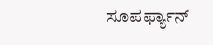ಸೂಪರ್ಫ್ಯಾನ್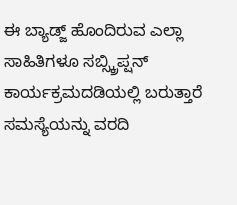ಈ ಬ್ಯಾಡ್ಜ್ ಹೊಂದಿರುವ ಎಲ್ಲಾ ಸಾಹಿತಿಗಳೂ ಸಬ್ಸ್ಕ್ರಿಪ್ಷನ್ ಕಾರ್ಯಕ್ರಮದಡಿಯಲ್ಲಿ ಬರುತ್ತಾರೆ
ಸಮಸ್ಯೆಯನ್ನು ವರದಿ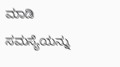ಮಾಡಿ
ಸಮಸ್ಯೆಯನ್ನು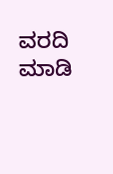ವರದಿ ಮಾಡಿ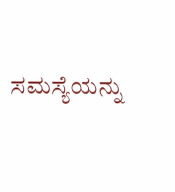ಸಮಸ್ಯೆಯನ್ನು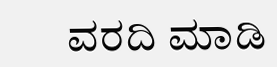ವರದಿ ಮಾಡಿ